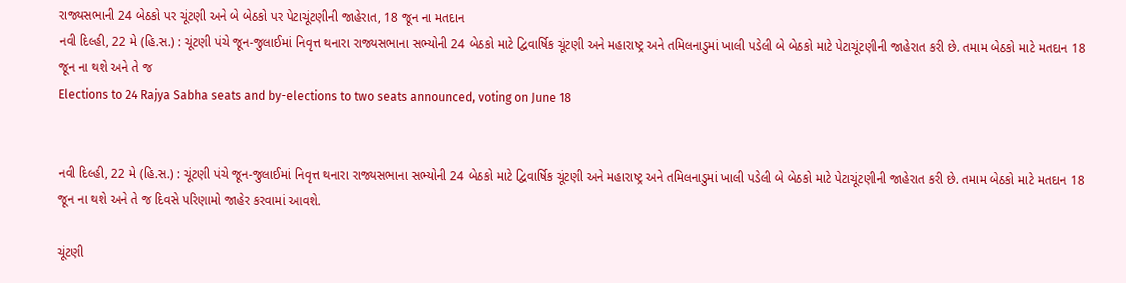રાજ્યસભાની 24 બેઠકો પર ચૂંટણી અને બે બેઠકો પર પેટાચૂંટણીની જાહેરાત, 18 જૂન ના મતદાન
નવી દિલ્હી, 22 મે (હિ.સ.) : ચૂંટણી પંચે જૂન-જુલાઈમાં નિવૃત્ત થનારા રાજ્યસભાના સભ્યોની 24 બેઠકો માટે દ્વિવાર્ષિક ચૂંટણી અને મહારાષ્ટ્ર અને તમિલનાડુમાં ખાલી પડેલી બે બેઠકો માટે પેટાચૂંટણીની જાહેરાત કરી છે. તમામ બેઠકો માટે મતદાન 18 જૂન ના થશે અને તે જ
Elections to 24 Rajya Sabha seats and by-elections to two seats announced, voting on June 18


નવી દિલ્હી, 22 મે (હિ.સ.) : ચૂંટણી પંચે જૂન-જુલાઈમાં નિવૃત્ત થનારા રાજ્યસભાના સભ્યોની 24 બેઠકો માટે દ્વિવાર્ષિક ચૂંટણી અને મહારાષ્ટ્ર અને તમિલનાડુમાં ખાલી પડેલી બે બેઠકો માટે પેટાચૂંટણીની જાહેરાત કરી છે. તમામ બેઠકો માટે મતદાન 18 જૂન ના થશે અને તે જ દિવસે પરિણામો જાહેર કરવામાં આવશે.

ચૂંટણી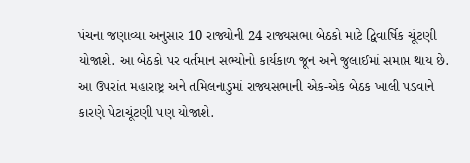પંચના જણાવ્યા અનુસાર 10 રાજ્યોની 24 રાજ્યસભા બેઠકો માટે દ્વિવાર્ષિક ચૂંટણી યોજાશે. આ બેઠકો પર વર્તમાન સભ્યોનો કાર્યકાળ જૂન અને જુલાઈમાં સમાપ્ત થાય છે. આ ઉપરાંત મહારાષ્ટ્ર અને તમિલનાડુમાં રાજ્યસભાની એક-એક બેઠક ખાલી પડવાને કારણે પેટાચૂંટણી પણ યોજાશે.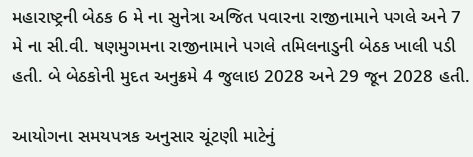મહારાષ્ટ્રની બેઠક 6 મે ના સુનેત્રા અજિત પવારના રાજીનામાને પગલે અને 7 મે ના સી.વી. ષણમુગમના રાજીનામાને પગલે તમિલનાડુની બેઠક ખાલી પડી હતી. બે બેઠકોની મુદત અનુક્રમે 4 જુલાઇ 2028 અને 29 જૂન 2028 હતી.

આયોગના સમયપત્રક અનુસાર ચૂંટણી માટેનું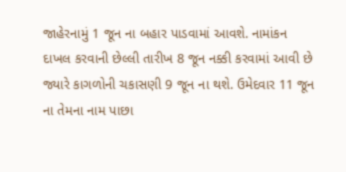જાહેરનામું 1 જૂન ના બહાર પાડવામાં આવશે. નામાંકન દાખલ કરવાની છેલ્લી તારીખ 8 જૂન નક્કી કરવામાં આવી છે જ્યારે કાગળોની ચકાસણી 9 જૂન ના થશે. ઉમેદવાર 11 જૂન ના તેમના નામ પાછા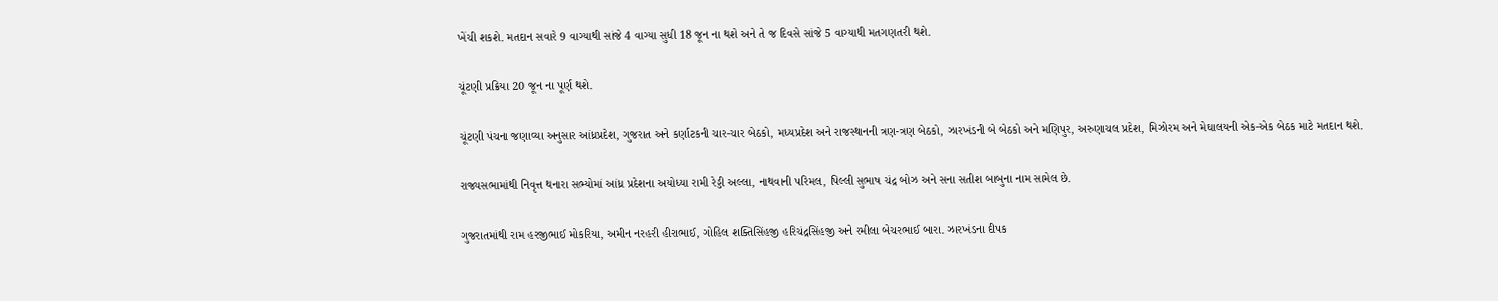ખેંચી શકશે. મતદાન સવારે 9 વાગ્યાથી સાંજે 4 વાગ્યા સુધી 18 જૂન ના થશે અને તે જ દિવસે સાંજે 5 વાગ્યાથી મતગણતરી થશે.

ચૂંટણી પ્રક્રિયા 20 જૂન ના પૂર્ણ થશે.

ચૂંટણી પંચના જણાવ્યા અનુસાર આંધ્રપ્રદેશ, ગુજરાત અને કર્ણાટકની ચાર-ચાર બેઠકો, મધ્યપ્રદેશ અને રાજસ્થાનની ત્રણ-ત્રણ બેઠકો, ઝારખંડની બે બેઠકો અને મણિપુર, અરુણાચલ પ્રદેશ, મિઝોરમ અને મેઘાલયની એક-એક બેઠક માટે મતદાન થશે.

રાજ્યસભામાંથી નિવૃત્ત થનારા સભ્યોમાં આંધ્ર પ્રદેશના અયોધ્યા રામી રેડ્ડી અલ્લા, નાથવાની પરિમલ, પિલ્લી સુભાષ ચંદ્ર બોઝ અને સના સતીશ બાબુના નામ સામેલ છે.

ગુજરાતમાંથી રામ હરજીભાઈ મોકરિયા, અમીન નરહરી હીરાભાઈ, ગોહિલ શક્તિસિંહજી હરિચંદ્રસિંહજી અને રમીલા બેચરભાઈ બારા. ઝારખંડના દીપક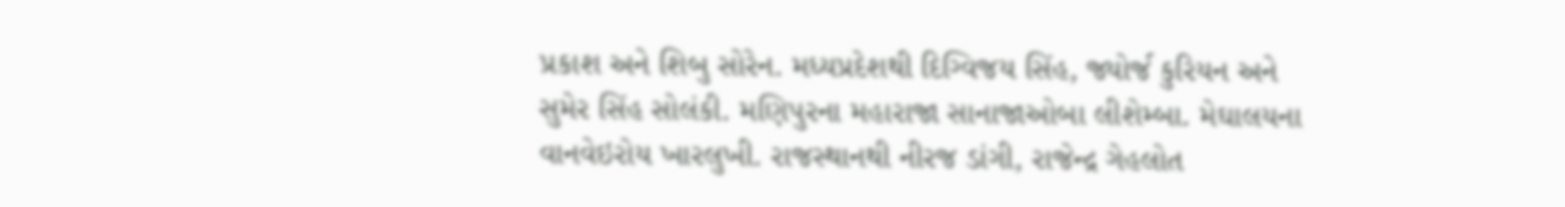પ્રકાશ અને શિબુ સોરેન. મધ્યપ્રદેશથી દિગ્વિજય સિંહ, જ્યોર્જ કુરિયન અને સુમેર સિંહ સોલંકી. મણિપુરના મહારાજા સાનાજાઓબા લીશેમ્બા. મેઘાલયના વાનવેઇરોય ખારલુખી. રાજસ્થાનથી નીરજ ડાંગી, રાજેન્દ્ર ગેહલોત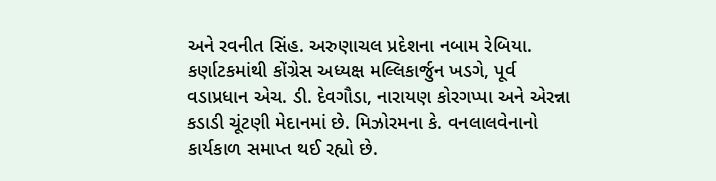અને રવનીત સિંહ. અરુણાચલ પ્રદેશના નબામ રેબિયા. કર્ણાટકમાંથી કોંગ્રેસ અધ્યક્ષ મલ્લિકાર્જુન ખડગે, પૂર્વ વડાપ્રધાન એચ. ડી. દેવગૌડા, નારાયણ કોરગપ્પા અને એરન્ના કડાડી ચૂંટણી મેદાનમાં છે. મિઝોરમના કે. વનલાલવેનાનો કાર્યકાળ સમાપ્ત થઈ રહ્યો છે.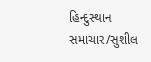હિન્દુસ્થાન સમાચાર/સુશીલ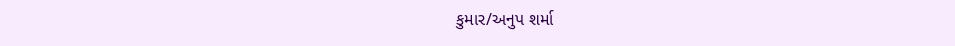કુમાર/અનુપ શર્મા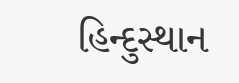હિન્દુસ્થાન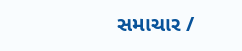સમાચાર /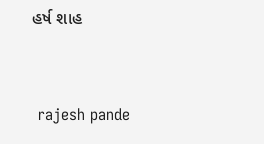હર્ષ શાહ


 rajesh pande